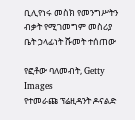ቢሊየነሩ መስክ የመንግሥትን ብቃት የሚገመግም መስሪያ ቤት ኃላፊነት ሹመት ተሰጠው

የፎቶው ባለመብት, Getty Images
የተመራጩ ፕሬዚዳንት ዶናልድ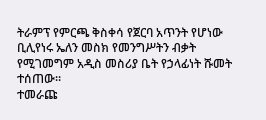ትራምፕ የምርጫ ቅስቀሳ የጀርባ አጥንት የሆነው ቢሊየነሩ ኤለን መስክ የመንግሥትን ብቃት የሚገመግም አዲስ መስሪያ ቤት የኃላፊነት ሹመት ተሰጠው።
ተመራጩ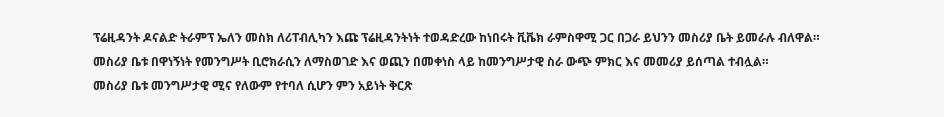ፕሬዚዳንት ዶናልድ ትራምፕ ኤለን መስክ ለሪፐብሊካን እጩ ፕሬዚዳንትነት ተወዳድረው ከነበሩት ቪቬክ ራምስዋሚ ጋር በጋራ ይህንን መስሪያ ቤት ይመራሉ ብለዋል።
መስሪያ ቤቱ በዋነኝነት የመንግሥት ቢሮክራሲን ለማስወገድ እና ወጪን በመቀነስ ላይ ከመንግሥታዊ ስራ ውጭ ምክር እና መመሪያ ይሰጣል ተብሏል።
መስሪያ ቤቱ መንግሥታዊ ሚና የለውም የተባለ ሲሆን ምን አይነት ቅርጽ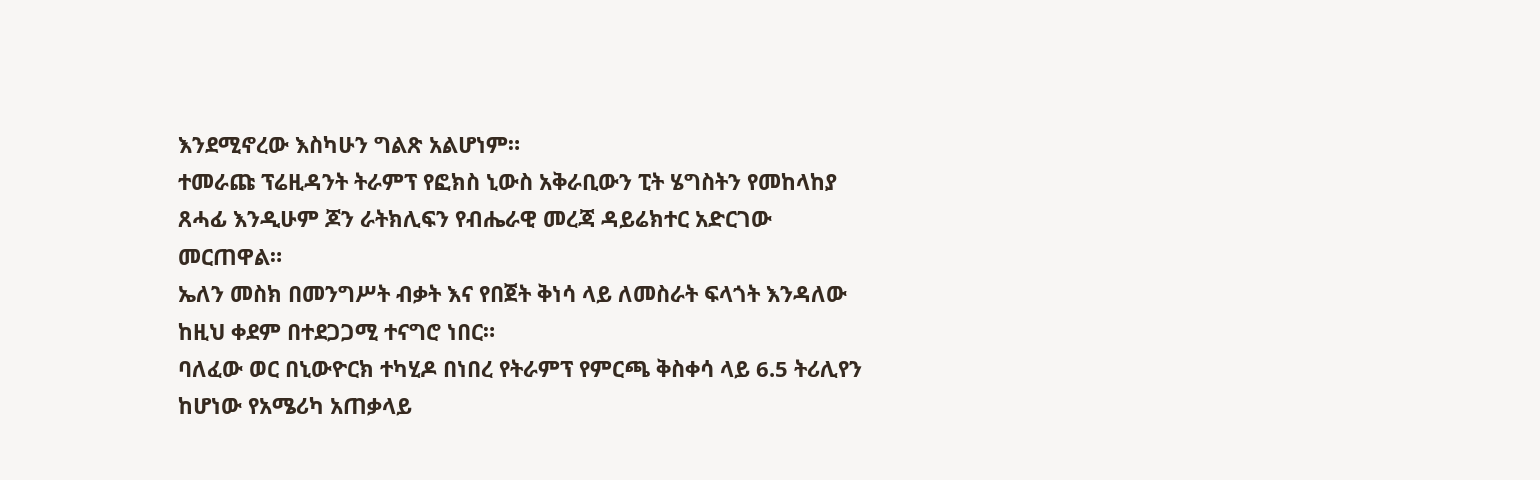እንደሚኖረው እስካሁን ግልጽ አልሆነም።
ተመራጩ ፕሬዚዳንት ትራምፕ የፎክስ ኒውስ አቅራቢውን ፒት ሄግስትን የመከላከያ ጸሓፊ እንዲሁም ጆን ራትክሊፍን የብሔራዊ መረጃ ዳይሬክተር አድርገው መርጠዋል።
ኤለን መስክ በመንግሥት ብቃት እና የበጀት ቅነሳ ላይ ለመስራት ፍላጎት እንዳለው ከዚህ ቀደም በተደጋጋሚ ተናግሮ ነበር።
ባለፈው ወር በኒውዮርክ ተካሂዶ በነበረ የትራምፕ የምርጫ ቅስቀሳ ላይ 6.5 ትሪሊየን ከሆነው የአሜሪካ አጠቃላይ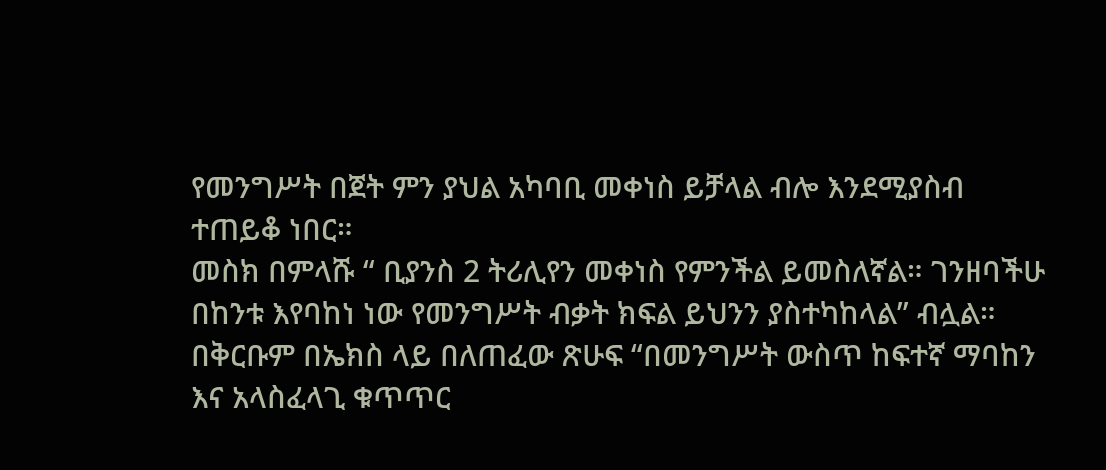የመንግሥት በጀት ምን ያህል አካባቢ መቀነስ ይቻላል ብሎ እንደሚያስብ ተጠይቆ ነበር።
መስክ በምላሹ “ ቢያንስ 2 ትሪሊየን መቀነስ የምንችል ይመስለኛል። ገንዘባችሁ በከንቱ እየባከነ ነው የመንግሥት ብቃት ክፍል ይህንን ያስተካከላል” ብሏል።
በቅርቡም በኤክስ ላይ በለጠፈው ጽሁፍ “በመንግሥት ውስጥ ከፍተኛ ማባከን እና አላስፈላጊ ቁጥጥር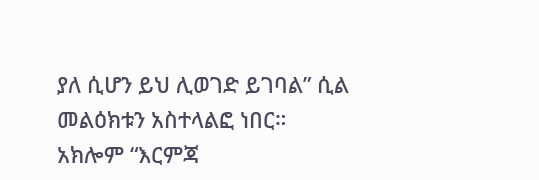ያለ ሲሆን ይህ ሊወገድ ይገባል” ሲል መልዕክቱን አስተላልፎ ነበር።
አክሎም “እርምጃ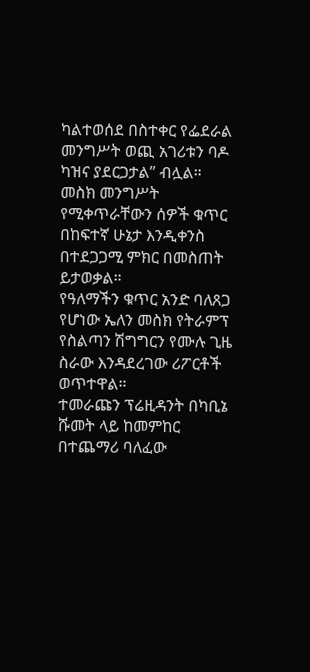ካልተወሰደ በስተቀር የፌደራል መንግሥት ወጪ አገሪቱን ባዶ ካዝና ያደርጋታል” ብሏል።
መስክ መንግሥት የሚቀጥራቸውን ሰዎች ቁጥር በከፍተኛ ሁኔታ እንዲቀንስ በተደጋጋሚ ምክር በመስጠት ይታወቃል።
የዓለማችን ቁጥር አንድ ባለጸጋ የሆነው ኤለን መስክ የትራምፕ የስልጣን ሽግግርን የሙሉ ጊዜ ስራው እንዳደረገው ሪፖርቶች ወጥተዋል።
ተመራጩን ፕሬዚዳንት በካቢኔ ሹመት ላይ ከመምከር በተጨማሪ ባለፈው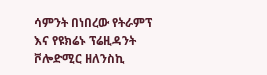ሳምንት በነበረው የትራምፕ እና የዩክሬኑ ፕሬዚዳንት ቮሎድሚር ዘለንስኪ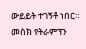ውይይት ተገኝቶ ነበር።
መስክ የትራምፕን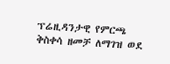ፕሬዚዳንታዊ የምርጫ ቅስቀሳ ዘመቻ ለማገዝ ወደ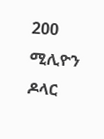200 ሚሊዮን ዶላር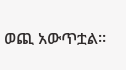ወጪ አውጥቷል።